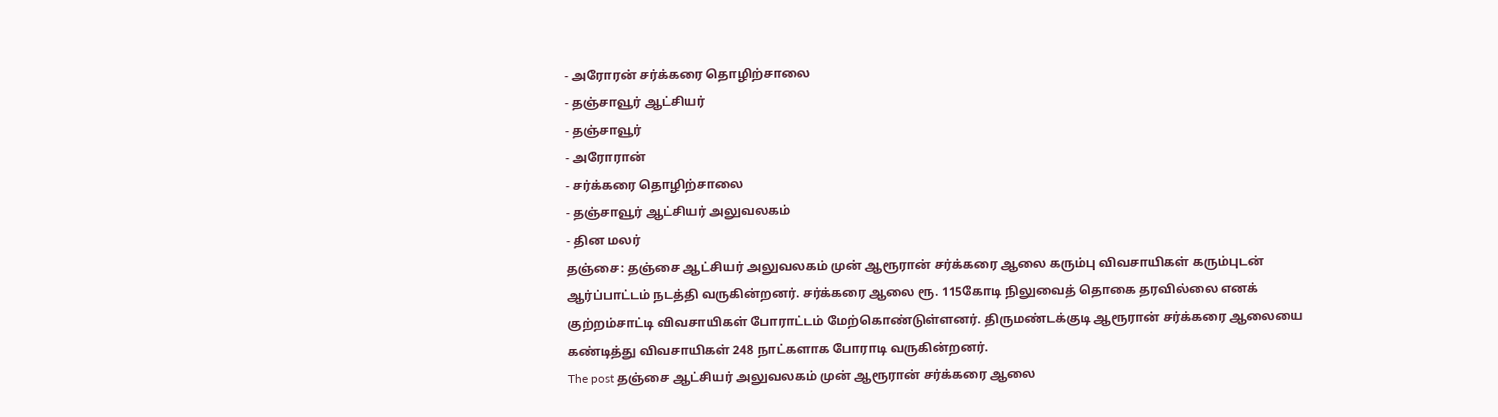- அரோரன் சர்க்கரை தொழிற்சாலை
- தஞ்சாவூர் ஆட்சியர்
- தஞ்சாவூர்
- அரோரான்
- சர்க்கரை தொழிற்சாலை
- தஞ்சாவூர் ஆட்சியர் அலுவலகம்
- தின மலர்
தஞ்சை: தஞ்சை ஆட்சியர் அலுவலகம் முன் ஆரூரான் சர்க்கரை ஆலை கரும்பு விவசாயிகள் கரும்புடன் ஆர்ப்பாட்டம் நடத்தி வருகின்றனர். சர்க்கரை ஆலை ரூ. 115கோடி நிலுவைத் தொகை தரவில்லை எனக் குற்றம்சாட்டி விவசாயிகள் போராட்டம் மேற்கொண்டுள்ளனர். திருமண்டக்குடி ஆரூரான் சர்க்கரை ஆலையை கண்டித்து விவசாயிகள் 248 நாட்களாக போராடி வருகின்றனர்.
The post தஞ்சை ஆட்சியர் அலுவலகம் முன் ஆரூரான் சர்க்கரை ஆலை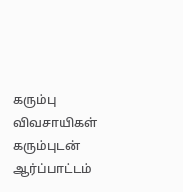கரும்பு விவசாயிகள் கரும்புடன் ஆர்ப்பாட்டம்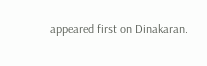appeared first on Dinakaran.